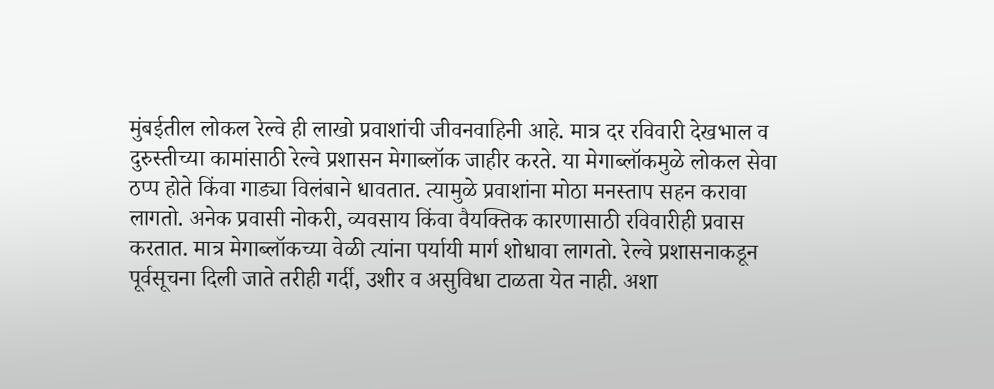मुंबईतील लोकल रेल्वे ही लाखो प्रवाशांची जीवनवाहिनी आहे. मात्र दर रविवारी देखभाल व दुरुस्तीच्या कामांसाठी रेल्वे प्रशासन मेगाब्लॉक जाहीर करते. या मेगाब्लॉकमुळे लोकल सेवा ठप्प होते किंवा गाड्या विलंबाने धावतात. त्यामुळे प्रवाशांना मोठा मनस्ताप सहन करावा लागतो. अनेक प्रवासी नोकरी, व्यवसाय किंवा वैयक्तिक कारणासाठी रविवारीही प्रवास करतात. मात्र मेगाब्लॉकच्या वेळी त्यांना पर्यायी मार्ग शोधावा लागतो. रेल्वे प्रशासनाकडून पूर्वसूचना दिली जाते तरीही गर्दी, उशीर व असुविधा टाळता येत नाही. अशा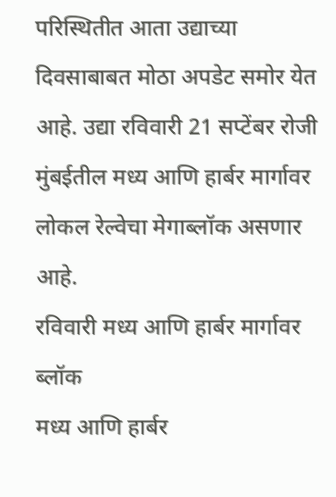परिस्थितीत आता उद्याच्या दिवसाबाबत मोठा अपडेट समोर येत आहे. उद्या रविवारी 21 सप्टेंबर रोजी मुंबईतील मध्य आणि हार्बर मार्गावर लोकल रेल्वेचा मेगाब्लॉक असणार आहे.
रविवारी मध्य आणि हार्बर मार्गावर ब्लॉक
मध्य आणि हार्बर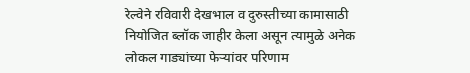रेल्वेने रविवारी देखभाल व दुरुस्तीच्या कामासाठी नियोजित ब्लॉक जाहीर केला असून त्यामुळे अनेक लोकल गाड्यांच्या फेऱ्यांवर परिणाम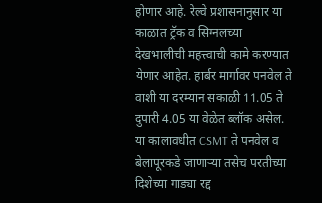होणार आहे. रेल्वे प्रशासनानुसार या काळात ट्रॅक व सिग्नलच्या देखभालीची महत्त्वाची कामे करण्यात येणार आहेत. हार्बर मार्गावर पनवेल ते वाशी या दरम्यान सकाळी 11.05 ते दुपारी 4.05 या वेळेत ब्लॉक असेल. या कालावधीत CSMT ते पनवेल व बेलापूरकडे जाणाऱ्या तसेच परतीच्या दिशेच्या गाड्या रद्द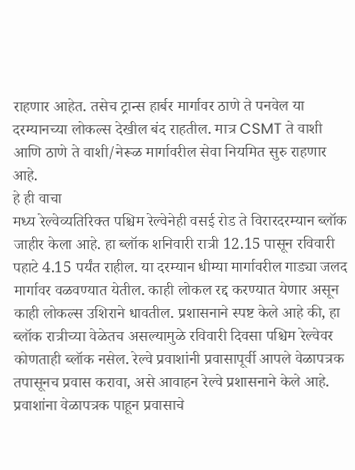राहणार आहेत. तसेच ट्रान्स हार्बर मार्गावर ठाणे ते पनवेल या दरम्यानच्या लोकल्स देखील बंद राहतील. मात्र CSMT ते वाशी आणि ठाणे ते वाशी/नेरूळ मार्गावरील सेवा नियमित सुरु राहणार आहे.
हे ही वाचा
मध्य रेल्वेव्यतिरिक्त पश्चिम रेल्वेनेही वसई रोड ते विरारदरम्यान ब्लॉक जाहीर केला आहे. हा ब्लॉक शनिवारी रात्री 12.15 पासून रविवारी पहाटे 4.15 पर्यंत राहील. या दरम्यान धीम्या मार्गावरील गाड्या जलद मार्गावर वळवण्यात येतील. काही लोकल रद्द करण्यात येणार असून काही लोकल्स उशिराने धावतील. प्रशासनाने स्पष्ट केले आहे की, हा ब्लॉक रात्रीच्या वेळेतच असल्यामुळे रविवारी दिवसा पश्चिम रेल्वेवर कोणताही ब्लॉक नसेल. रेल्वे प्रवाशांनी प्रवासापूर्वी आपले वेळापत्रक तपासूनच प्रवास करावा, असे आवाहन रेल्वे प्रशासनाने केले आहे.
प्रवाशांना वेळापत्रक पाहून प्रवासाचे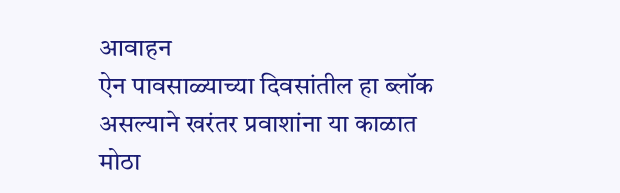आवाहन
ऐन पावसाळ्याच्या दिवसांतील हा ब्लॉक असल्याने खरंतर प्रवाशांना या काळात मोठा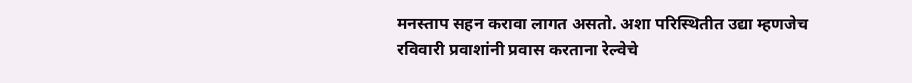मनस्ताप सहन करावा लागत असतो. अशा परिस्थितीत उद्या म्हणजेच रविवारी प्रवाशांनी प्रवास करताना रेल्वेचे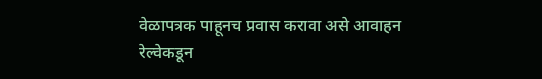वेळापत्रक पाहूनच प्रवास करावा असे आवाहन रेल्वेकडून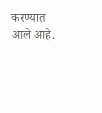करण्यात आले आहे.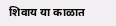शिवाय या काळात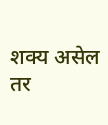शक्य असेल तर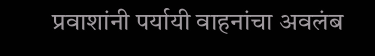प्रवाशांनी पर्यायी वाहनांचा अवलंब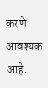करणे आवश्यक आहे.